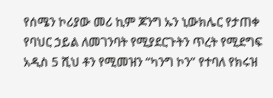የሰሜን ኮሪያው መሪ ኪም ጆንግ ኡን ኒውክሌር የታጠቀ የባህር ኃይል ለመገንባት የሚያደርጉትን ጥረት የሚደግፍ አዲስ 5 ሺህ ቶን የሚመዝን “ካንግ ኮን” የተባለ የክሩዝ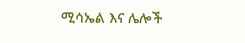ሚሳኤል እና ሌሎች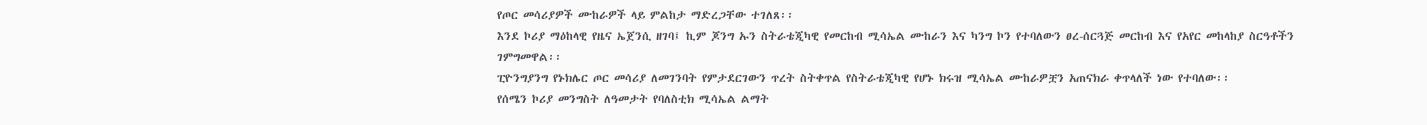የጦር መሳሪያዎች ሙከራዎች ላይ ምልከታ ማድረጋቸው ተገለጸ፡፡
እንደ ኮሪያ ማዕከላዊ የዜና ኤጀንሲ ዘገባ፤ ኪም ጆንግ ኡን ስትራቴጂካዊ የመርከብ ሚሳኤል ሙከራን እና ካንግ ኮን የተባለውን ፀረ-ሰርጓጅ መርከብ እና የአየር መከላከያ ስርዓቶችን ገምግመዋል፡፡
ፒዮንግያንግ የኑክሌር ጦር መሳሪያ ለመገንባት የምታደርገውን ጥረት ስትቀጥል የስትራቴጂካዊ የሆኑ ክሩዝ ሚሳኤል ሙከራዎቿን አጠናክራ ቀጥላለች ነው የተባለው፡፡
የሰሜን ኮሪያ መንግስት ለዓመታት የባለስቲክ ሚሳኤል ልማት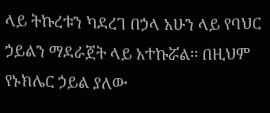ላይ ትኩረቱን ካደረገ በኃላ አሁን ላይ የባህር ኃይልን ማደራጀት ላይ አተኩሯል፡፡ በዚህም የኑክሌር ኃይል ያለው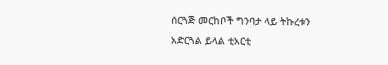ሰርጓጅ መርከቦች ግንባታ ላይ ትኩረቱን አድርጓል ይላል ቲአርቲ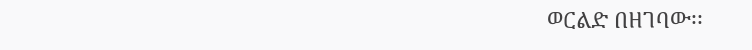ወርልድ በዘገባው፡፡